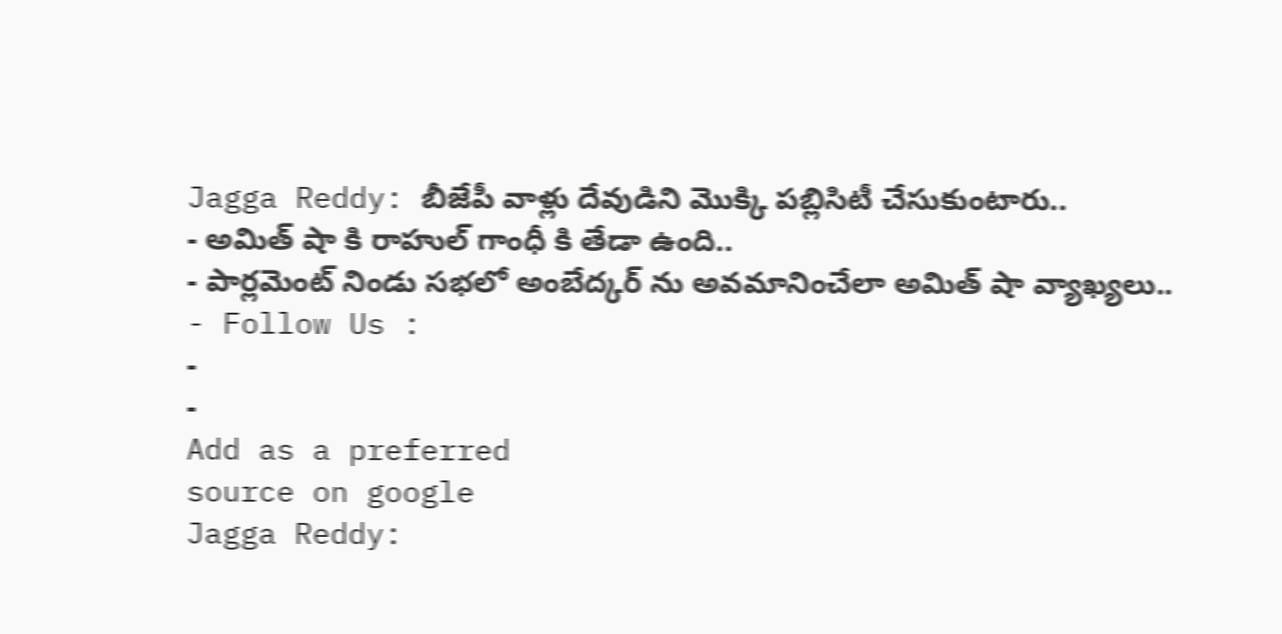Jagga Reddy: బీజేపీ వాళ్లు దేవుడిని మొక్కి పబ్లిసిటీ చేసుకుంటారు..
- అమిత్ షా కి రాహుల్ గాంధీ కి తేడా ఉంది..
- పార్లమెంట్ నిండు సభలో అంబేద్కర్ ను అవమానించేలా అమిత్ షా వ్యాఖ్యలు..
- Follow Us :
-
-
Add as a preferred
source on google
Jagga Reddy: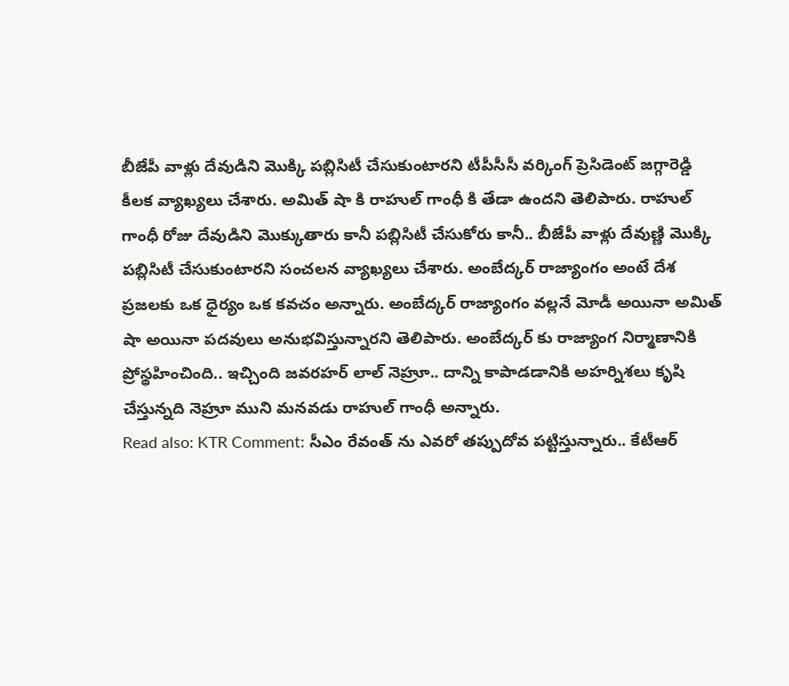బీజేపీ వాళ్లు దేవుడిని మొక్కి పబ్లిసిటీ చేసుకుంటారని టీపీసీసీ వర్కింగ్ ప్రెసిడెంట్ జగ్గారెడ్డి కీలక వ్యాఖ్యలు చేశారు. అమిత్ షా కి రాహుల్ గాంధీ కి తేడా ఉందని తెలిపారు. రాహుల్ గాంధీ రోజు దేవుడిని మొక్కుతారు కానీ పబ్లిసిటీ చేసుకోరు కానీ.. బీజేపీ వాళ్లు దేవుణ్ణి మొక్కి పబ్లిసిటీ చేసుకుంటారని సంచలన వ్యాఖ్యలు చేశారు. అంబేద్కర్ రాజ్యాంగం అంటే దేశ ప్రజలకు ఒక ధైర్యం ఒక కవచం అన్నారు. అంబేద్కర్ రాజ్యాంగం వల్లనే మోడీ అయినా అమిత్ షా అయినా పదవులు అనుభవిస్తున్నారని తెలిపారు. అంబేద్కర్ కు రాజ్యాంగ నిర్మాణానికి ప్రోస్థహించింది.. ఇచ్చింది జవరహర్ లాల్ నెహ్రూ.. దాన్ని కాపాడడానికి అహర్నిశలు కృషి చేస్తున్నది నెహ్రూ ముని మనవడు రాహుల్ గాంధీ అన్నారు.
Read also: KTR Comment: సీఎం రేవంత్ ను ఎవరో తప్పుదోవ పట్టిస్తున్నారు.. కేటీఆర్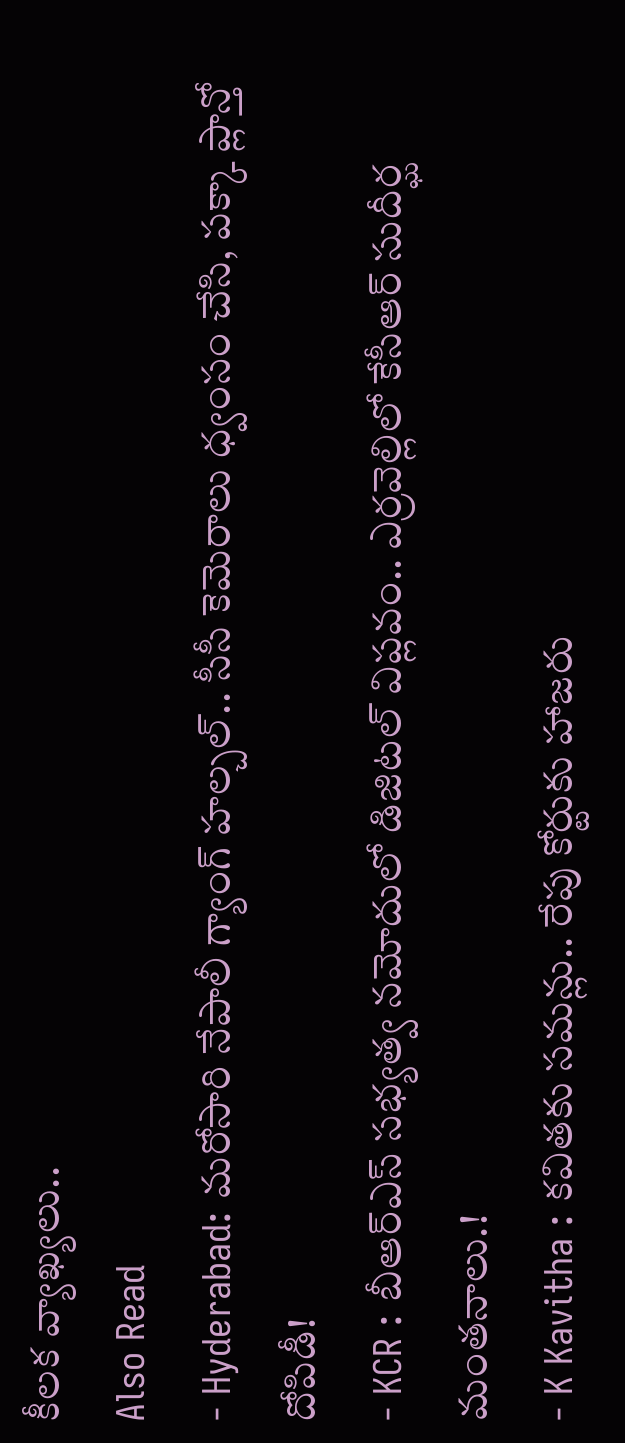కీలక వ్యాఖ్యలు..
Also Read
- Hyderabad: మరోసారి నేపాలీ గ్యాంగ్ హల్చల్.. సీసీ కెమెరాలు ధ్వంసం చేసి, పక్కా ప్లాన్తో దోపిడీ!
- KCR : బీఆర్ఎస్ సభ్యత్వ నమోదులో డిజిటల్ విప్లవం.. ఎర్రవెల్లిలో కేసీఆర్ సుదీర్ఘ మంతనాలు.!
- K Kavitha : కవితకు సమన్లు.. రేపు కోర్టుకు హాజరు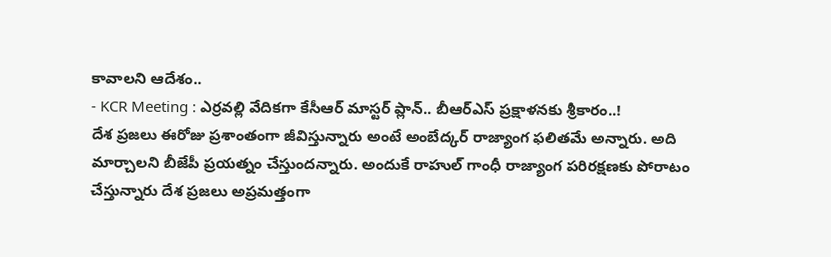కావాలని ఆదేశం..
- KCR Meeting : ఎర్రవల్లి వేదికగా కేసీఆర్ మాస్టర్ ప్లాన్.. బీఆర్ఎస్ ప్రక్షాళనకు శ్రీకారం..!
దేశ ప్రజలు ఈరోజు ప్రశాంతంగా జీవిస్తున్నారు అంటే అంబేద్కర్ రాజ్యాంగ ఫలితమే అన్నారు. అది మార్చాలని బీజేపీ ప్రయత్నం చేస్తుందన్నారు. అందుకే రాహుల్ గాంధీ రాజ్యాంగ పరిరక్షణకు పోరాటం చేస్తున్నారు దేశ ప్రజలు అప్రమత్తంగా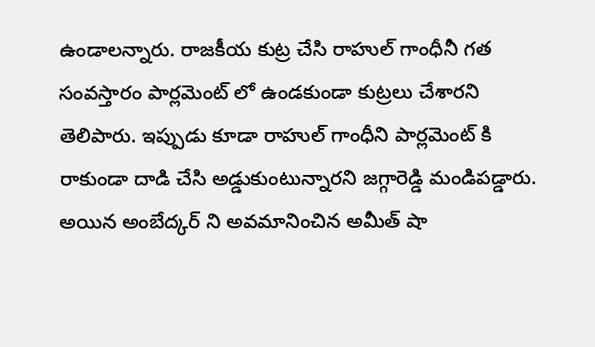ఉండాలన్నారు. రాజకీయ కుట్ర చేసి రాహుల్ గాంధీనీ గత సంవస్తారం పార్లమెంట్ లో ఉండకుండా కుట్రలు చేశారని తెలిపారు. ఇప్పుడు కూడా రాహుల్ గాంధీని పార్లమెంట్ కి రాకుండా దాడి చేసి అడ్డుకుంటున్నారని జగ్గారెడ్డి మండిపడ్డారు. అయిన అంబేద్కర్ ని అవమానించిన అమీత్ షా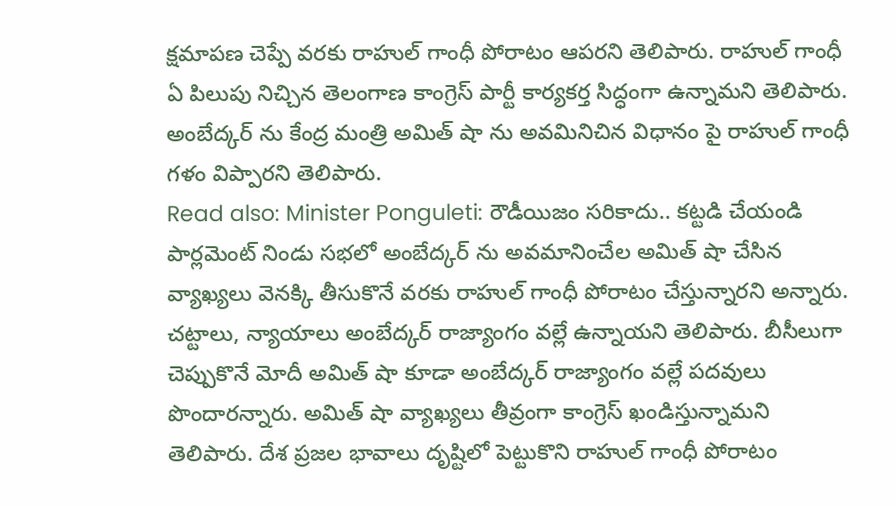క్షమాపణ చెప్పే వరకు రాహుల్ గాంధీ పోరాటం ఆపరని తెలిపారు. రాహుల్ గాంధీ ఏ పిలుపు నిచ్చిన తెలంగాణ కాంగ్రెస్ పార్టీ కార్యకర్త సిద్ధంగా ఉన్నామని తెలిపారు. అంబేద్కర్ ను కేంద్ర మంత్రి అమిత్ షా ను అవమినిచిన విధానం పై రాహుల్ గాంధీ గళం విప్పారని తెలిపారు.
Read also: Minister Ponguleti: రౌడీయిజం సరికాదు.. కట్టడి చేయండి
పార్లమెంట్ నిండు సభలో అంబేద్కర్ ను అవమానించేల అమిత్ షా చేసిన వ్యాఖ్యలు వెనక్కి తీసుకొనే వరకు రాహుల్ గాంధీ పోరాటం చేస్తున్నారని అన్నారు. చట్టాలు, న్యాయాలు అంబేద్కర్ రాజ్యాంగం వల్లే ఉన్నాయని తెలిపారు. బీసీలుగా చెప్పుకొనే మోదీ అమిత్ షా కూడా అంబేద్కర్ రాజ్యాంగం వల్లే పదవులు పొందారన్నారు. అమిత్ షా వ్యాఖ్యలు తీవ్రంగా కాంగ్రెస్ ఖండిస్తున్నామని తెలిపారు. దేశ ప్రజల భావాలు దృష్టిలో పెట్టుకొని రాహుల్ గాంధీ పోరాటం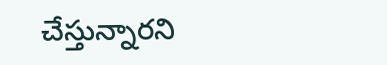చేస్తున్నారని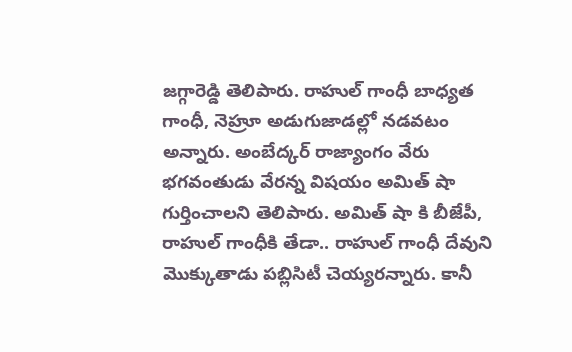జగ్గారెడ్డి తెలిపారు. రాహుల్ గాంధీ బాధ్యత గాంధీ, నెహ్రూ అడుగుజాడల్లో నడవటం అన్నారు. అంబేద్కర్ రాజ్యాంగం వేరు భగవంతుడు వేరన్న విషయం అమిత్ షా గుర్తించాలని తెలిపారు. అమిత్ షా కి బీజేపీ, రాహుల్ గాంధీకి తేడా.. రాహుల్ గాంధీ దేవుని మొక్కుతాడు పబ్లిసిటీ చెయ్యరన్నారు. కానీ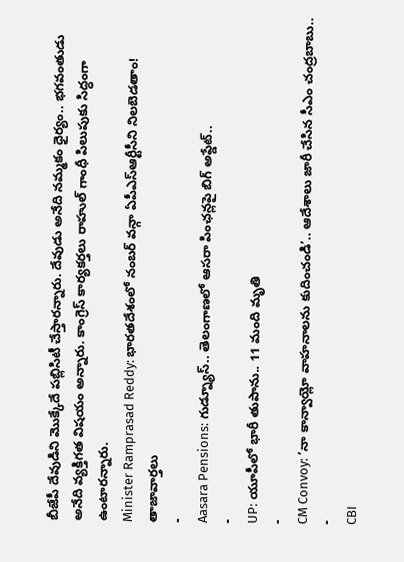బీజేపీ దేవుడిని మొక్కేదే పబ్లిసిటీ చేస్తారన్నారు. దేవుడు అనేది నమ్మకం ధైర్యం.. భగవంతుడు అనేది వ్యక్తిగత విషయం అన్నారు. కాంగ్రెస్ కార్యకర్తలు రాహుల్ గాంధీ పిలుపుకు సిద్ధంగా ఉంటారన్నారు.
Minister Ramprasad Reddy: భారతదేశంలో నంబర్ వన్గా ఏపీఎస్ఆర్టీసీని నిలబెడతాం!
తాజావార్తలు
-
Aasara Pensions: గుడ్న్యూస్.. తెలంగాణలో ఆసరా పింఛన్లపై బిగ్ అప్డేట్..
-
UP: యూపీలో భారీ తుపాను.. 11 మంది మృతి
-
CM Convoy: ‘నా కాన్వాయ్లో వాహనాలను కుదించండి’.. ఆదేశాలు జారీ చేసిన సీఎం చంద్రబాబు..
-
CBI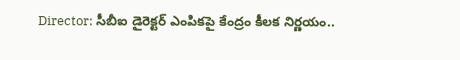Director: సీబీఐ డైరెక్టర్ ఎంపికపై కేంద్రం కీలక నిర్ణయం..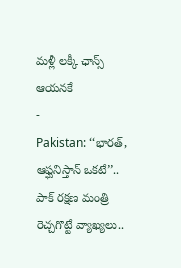మళ్లీ లక్కీ ఛాన్స్ ఆయనకే
-
Pakistan: ‘‘భారత్, ఆఫ్ఘనిస్తాన్ ఒకటే’’.. పాక్ రక్షణ మంత్రి రెచ్చగొట్టే వ్యాఖ్యలు..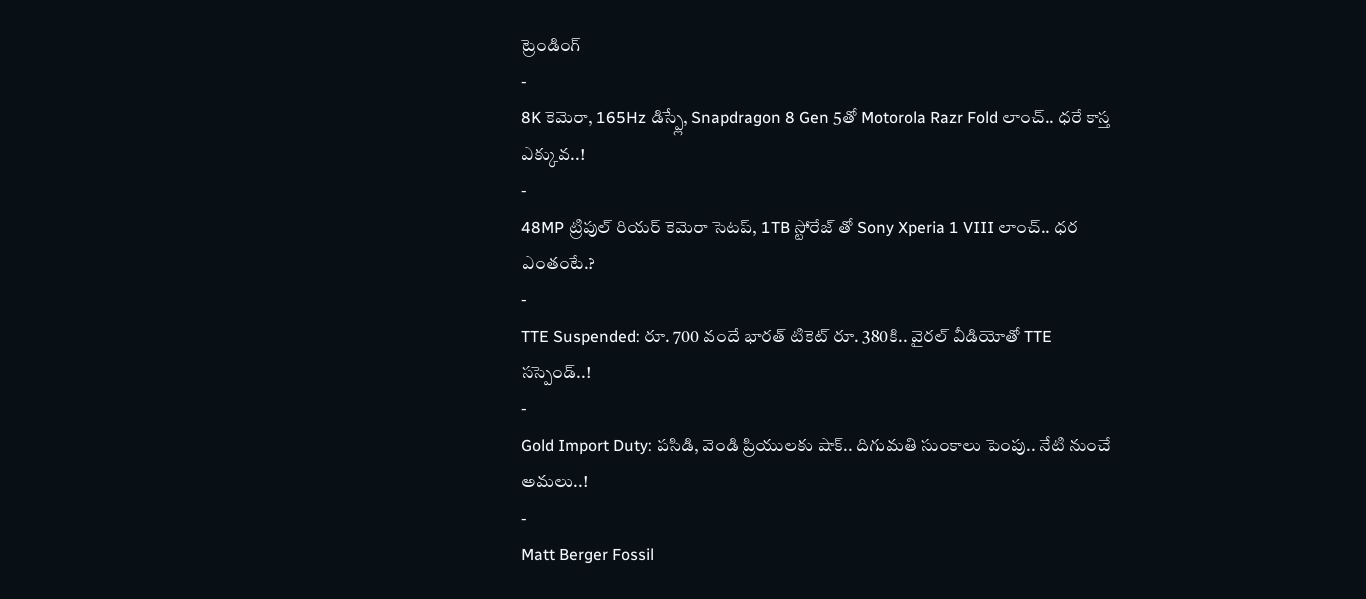ట్రెండింగ్
-
8K కెమెరా, 165Hz డిస్ప్లే, Snapdragon 8 Gen 5తో Motorola Razr Fold లాంచ్.. ధరే కాస్త ఎక్కువ..!
-
48MP ట్రిపుల్ రియర్ కెమెరా సెటప్, 1TB స్టోరేజ్ తో Sony Xperia 1 VIII లాంచ్.. ధర ఎంతంటే.?
-
TTE Suspended: రూ. 700 వందే భారత్ టికెట్ రూ. 380కి.. వైరల్ వీడియోతో TTE సస్పెండ్..!
-
Gold Import Duty: పసిడి, వెండి ప్రియులకు షాక్.. దిగుమతి సుంకాలు పెంపు.. నేటి నుంచే అమలు..!
-
Matt Berger Fossil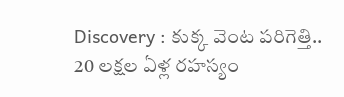Discovery : కుక్క వెంట పరిగెత్తి.. 20 లక్షల ఏళ్ల రహస్యం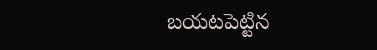బయటపెట్టిన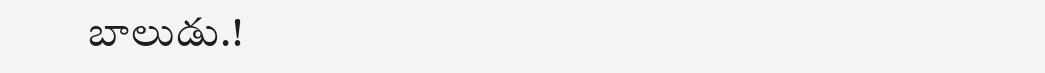బాలుడు.!